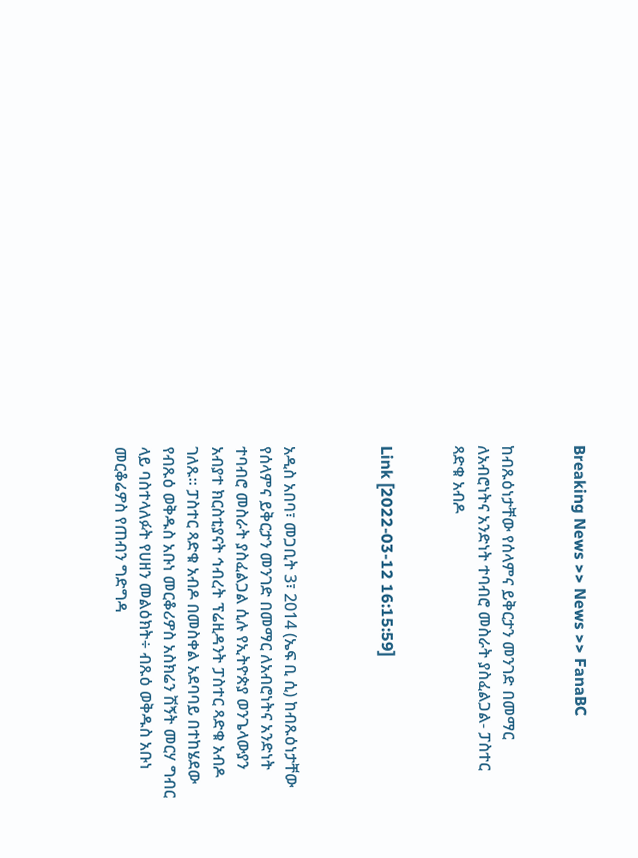Breaking News >> News >> FanaBC


ከብጹዕነታቸው የሰላምና ይቅርታን መንገድ በመማር ለአብሮነትና አንድነት ተባብሮ መስራት ያስፈልጋል- ፓስተር ጻድቁ አብዶ


Link [2022-03-12 16:15:59]



አዲስ አበባ፣ መጋቢት 3፣ 2014 (ኤፍ ቢ ሲ) ከብጹዕነታቸው የሰላምና ይቅርታን መንገድ በመማር ለአብሮነትና አንድነት ተባብሮ መስራት ያስፈልጋል ሲሉ የኢትዮጵያ ወንጌላውያን አብያተ ክርስቲያናት ኅብረት ፕሬዚዳንት ፓስተር ጻድቁ አብዶ ገለጹ። ፓስተር ጻድቁ አብዶ በመስቀል አደባባይ በተከሄደው የብጹዕ ወቅዱስ አቡነ መርቆሪዎስ አስክሬን ሽኝት መርሃ ግብር ላይ ባስተላለፉት የሀዘን መልዕክት÷ ብጹዕ ወቅዱስ አቡነ መርቆሬዎስ የጠብን ግድግዳ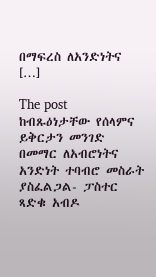በማፍረስ ለአንድነትና […]

The post ከብጹዕነታቸው የሰላምና ይቅርታን መንገድ በመማር ለአብሮነትና አንድነት ተባብሮ መስራት ያስፈልጋል- ፓስተር ጻድቁ አብዶ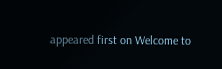appeared first on Welcome to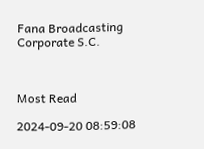Fana Broadcasting Corporate S.C.



Most Read

2024-09-20 08:59:08